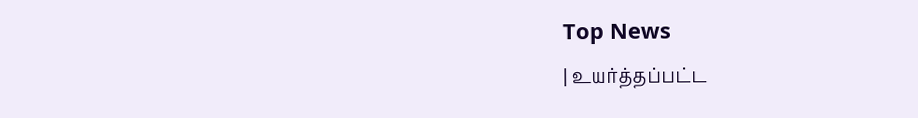Top News
| உயர்த்தப்பட்ட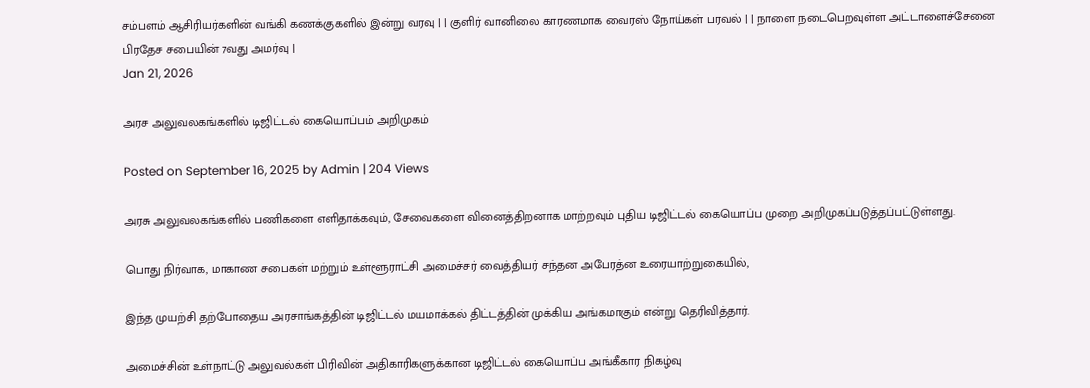சம்பளம் ஆசிரியர்களின் வங்கி கணக்குகளில் இன்று வரவு | | குளிர் வானிலை காரணமாக வைரஸ் நோய்கள் பரவல் | | நாளை நடைபெறவுள்ள அட்டாளைச்சேனை பிரதேச சபையின் 7வது அமர்வு |
Jan 21, 2026

அரச அலுவலகங்களில் டிஜிட்டல் கையொப்பம் அறிமுகம்

Posted on September 16, 2025 by Admin | 204 Views

அரசு அலுவலகங்களில் பணிகளை எளிதாக்கவும், சேவைகளை வினைத்திறனாக மாற்றவும் புதிய டிஜிட்டல் கையொப்ப முறை அறிமுகப்படுத்தப்பட்டுள்ளது.

பொது நிர்வாக, மாகாண சபைகள் மற்றும் உள்ளூராட்சி அமைச்சர் வைத்தியர் சந்தன அபேரத்ன உரையாற்றுகையில்,

இந்த முயற்சி தற்போதைய அரசாங்கத்தின் டிஜிட்டல் மயமாக்கல் திட்டத்தின் முக்கிய அங்கமாகும் என்று தெரிவித்தார்.

அமைச்சின் உள்நாட்டு அலுவல்கள் பிரிவின் அதிகாரிகளுக்கான டிஜிட்டல் கையொப்ப அங்கீகார நிகழ்வு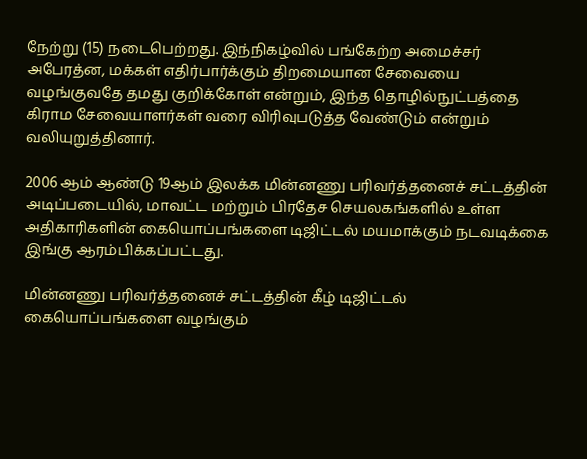நேற்று (15) நடைபெற்றது. இந்நிகழ்வில் பங்கேற்ற அமைச்சர் அபேரத்ன, மக்கள் எதிர்பார்க்கும் திறமையான சேவையை வழங்குவதே தமது குறிக்கோள் என்றும், இந்த தொழில்நுட்பத்தை கிராம சேவையாளர்கள் வரை விரிவுபடுத்த வேண்டும் என்றும் வலியுறுத்தினார்.

2006 ஆம் ஆண்டு 19ஆம் இலக்க மின்னணு பரிவர்த்தனைச் சட்டத்தின் அடிப்படையில், மாவட்ட மற்றும் பிரதேச செயலகங்களில் உள்ள அதிகாரிகளின் கையொப்பங்களை டிஜிட்டல் மயமாக்கும் நடவடிக்கை இங்கு ஆரம்பிக்கப்பட்டது.

மின்னணு பரிவர்த்தனைச் சட்டத்தின் கீழ் டிஜிட்டல் கையொப்பங்களை வழங்கும்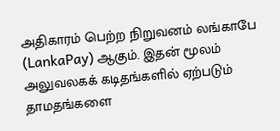அதிகாரம் பெற்ற நிறுவனம் லங்காபே (LankaPay) ஆகும். இதன் மூலம் அலுவலகக் கடிதங்களில் ஏற்படும் தாமதங்களை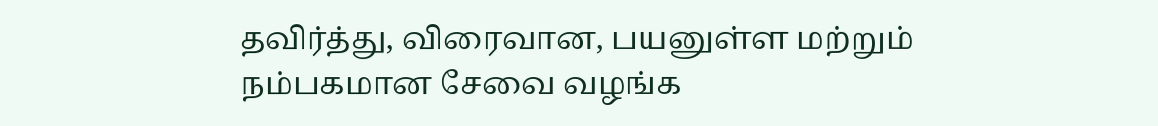தவிர்த்து, விரைவான, பயனுள்ள மற்றும் நம்பகமான சேவை வழங்க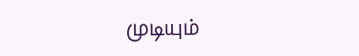முடியும்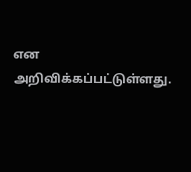என அறிவிக்கப்பட்டுள்ளது.